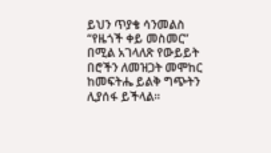ይህን ጥያቄ ሳንመልስ “የዜጎች ቀይ መስመር” በሚል አገላለጽ የውይይት በሮችን ለመዝጋት መሞከር ከመፍትሔ ይልቅ ግጭትን ሊያሰፋ ይችላል።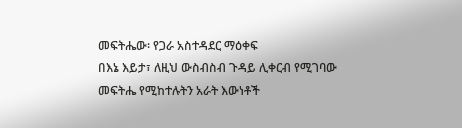መፍትሔው፡ የጋራ አስተዳደር ማዕቀፍ
በእኔ እይታ፣ ለዚህ ውስብስብ ጉዳይ ሊቀርብ የሚገባው መፍትሔ የሚከተሉትን አራት እውነቶች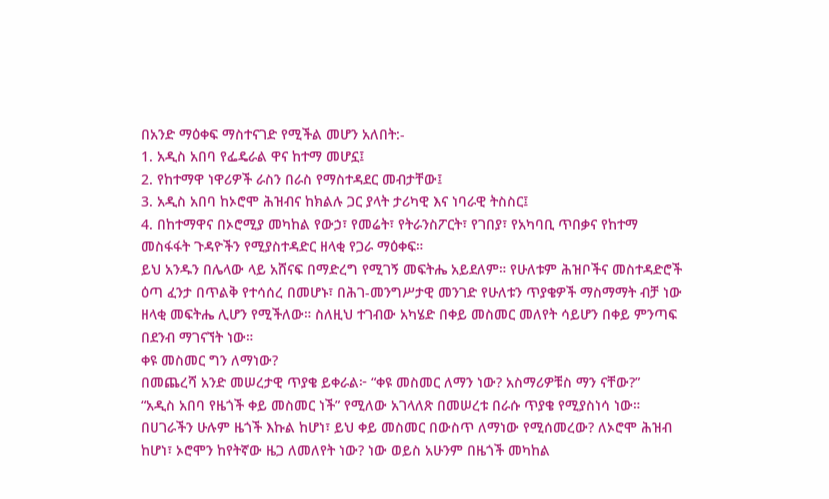በአንድ ማዕቀፍ ማስተናገድ የሚችል መሆን አለበት:-
1. አዲስ አበባ የፌዴራል ዋና ከተማ መሆኗ፤
2. የከተማዋ ነዋሪዎች ራስን በራስ የማስተዳደር መብታቸው፤
3. አዲስ አበባ ከኦሮሞ ሕዝብና ከክልሉ ጋር ያላት ታሪካዊ እና ነባራዊ ትስስር፤
4. በከተማዋና በኦሮሚያ መካከል የውኃ፣ የመሬት፣ የትራንስፖርት፣ የገበያ፣ የአካባቢ ጥበቃና የከተማ መስፋፋት ጉዳዮችን የሚያስተዳድር ዘላቂ የጋራ ማዕቀፍ።
ይህ አንዱን በሌላው ላይ አሸናፍ በማድረግ የሚገኝ መፍትሔ አይደለም። የሁለቱም ሕዝቦችና መስተዳድሮች ዕጣ ፈንታ በጥልቅ የተሳሰረ በመሆኑ፣ በሕገ-መንግሥታዊ መንገድ የሁለቱን ጥያቄዎች ማስማማት ብቻ ነው ዘላቂ መፍትሔ ሊሆን የሚችለው። ስለዚህ ተገብው አካሄድ በቀይ መስመር መለየት ሳይሆን በቀይ ምንጣፍ በደንብ ማገናኘት ነው።
ቀዩ መስመር ግን ለማነው?
በመጨረሻ አንድ መሠረታዊ ጥያቄ ይቀራል፦ “ቀዩ መስመር ለማን ነው? አስማሪዎቹስ ማን ናቸው?”
“አዲስ አበባ የዜጎች ቀይ መስመር ነች” የሚለው አገላለጽ በመሠረቱ በራሱ ጥያቄ የሚያስነሳ ነው። በሀገራችን ሁሉም ዜጎች እኩል ከሆነ፣ ይህ ቀይ መስመር በውስጥ ለማነው የሚሰመረው? ለኦሮሞ ሕዝብ ከሆነ፣ ኦሮሞን ከየትኛው ዜጋ ለመለየት ነው? ነው ወይስ አሁንም በዜጎች መካከል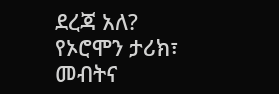ደረጃ አለ?
የኦሮሞን ታሪክ፣ መብትና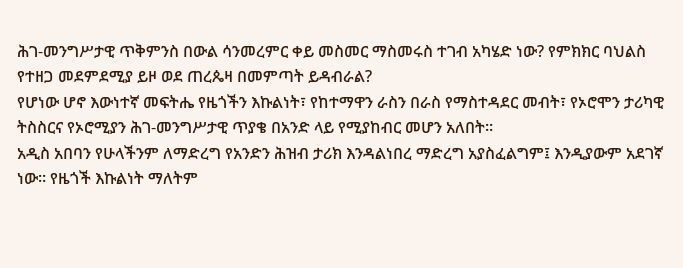ሕገ-መንግሥታዊ ጥቅምንስ በውል ሳንመረምር ቀይ መስመር ማስመሩስ ተገብ አካሄድ ነው? የምክክር ባህልስ የተዘጋ መደምደሚያ ይዞ ወደ ጠረጴዛ በመምጣት ይዳብራል?
የሆነው ሆኖ እውነተኛ መፍትሔ የዜጎችን እኩልነት፣ የከተማዋን ራስን በራስ የማስተዳደር መብት፣ የኦሮሞን ታሪካዊ ትስስርና የኦሮሚያን ሕገ-መንግሥታዊ ጥያቄ በአንድ ላይ የሚያከብር መሆን አለበት።
አዲስ አበባን የሁላችንም ለማድረግ የአንድን ሕዝብ ታሪክ እንዳልነበረ ማድረግ አያስፈልግም፤ እንዲያውም አደገኛ ነው። የዜጎች እኩልነት ማለትም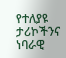የተለያዩ ታሪኮችንና ነባራዊ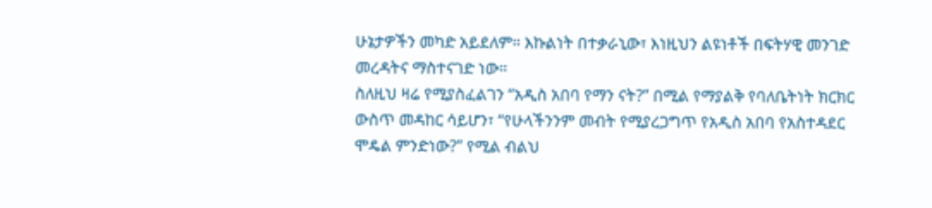ሁኔታዎችን መካድ አይደለም። እኩልነት በተቃራኒው፣ እነዚህን ልዩነቶች በፍትሃዊ መንገድ መረዳትና ማስተናገድ ነው።
ስለዚህ ዛሬ የሚያስፈልገን “አዲስ አበባ የማን ናት?” በሚል የማያልቅ የባለቤትነት ክርክር ውስጥ መዳከር ሳይሆን፣ “የሁላችንንም መብት የሚያረጋግጥ የአዲስ አበባ የአስተዳደር ሞዴል ምንድነው?” የሚል ብልህ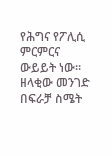የሕግና የፖሊሲ ምርምርና ውይይት ነው።
ዘላቂው መንገድ በፍራቻ ስሜት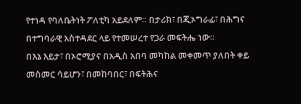የተነዳ የባለቤትነት ፖለቲካ አይደለም። በታሪክ፣ በጂኦግራፊ፣ በሕግና በተግባራዊ አስተዳደር ላይ የተመሠረተ የጋራ መፍትሔ ነው።
በእኔ እይታ፣ በኦሮሚያና በአዲስ አበባ መካከል መቀመጥ ያለበት ቀይ መስመር ሳይሆን፣ በመከባበር፣ በፍትሕና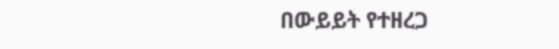በውይይት የተዘረጋ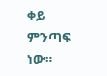ቀይ ምንጣፍ ነው።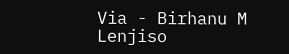Via - Birhanu M Lenjiso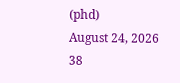(phd)
August 24, 2026 38